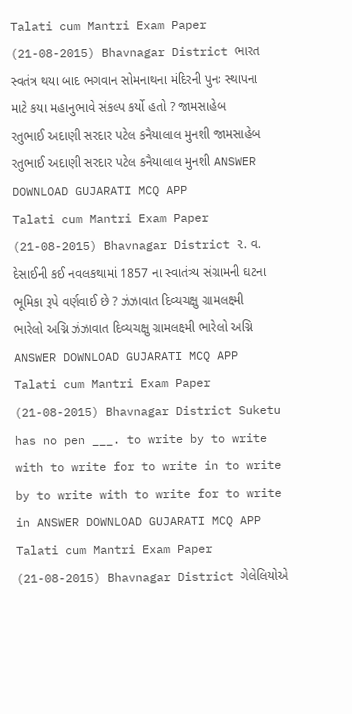Talati cum Mantri Exam Paper (21-08-2015) Bhavnagar District ભારત સ્વતંત્ર થયા બાદ ભગવાન સોમનાથના મંદિરની પુનઃ સ્થાપના માટે કયા મહાનુભાવે સંકલ્પ કર્યો હતો ? જામસાહેબ રતુભાઈ અદાણી સરદાર પટેલ કનૈયાલાલ મુનશી જામસાહેબ રતુભાઈ અદાણી સરદાર પટેલ કનૈયાલાલ મુનશી ANSWER DOWNLOAD GUJARATI MCQ APP
Talati cum Mantri Exam Paper (21-08-2015) Bhavnagar District ૨. વ. દેસાઈની કઈ નવલકથામાં 1857 ના સ્વાતંત્ર્ય સંગ્રામની ઘટના ભૂમિકા રૂપે વર્ણવાઈ છે ? ઝંઝાવાત દિવ્યચક્ષુ ગ્રામલક્ષ્મી ભારેલો અગ્નિ ઝંઝાવાત દિવ્યચક્ષુ ગ્રામલક્ષ્મી ભારેલો અગ્નિ ANSWER DOWNLOAD GUJARATI MCQ APP
Talati cum Mantri Exam Paper (21-08-2015) Bhavnagar District Suketu has no pen ___. to write by to write with to write for to write in to write by to write with to write for to write in ANSWER DOWNLOAD GUJARATI MCQ APP
Talati cum Mantri Exam Paper (21-08-2015) Bhavnagar District ગેલેલિયોએ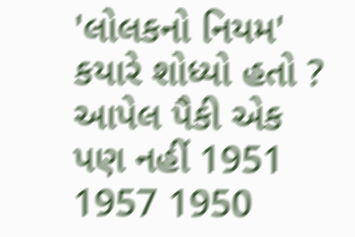'લોલકનો નિયમ' કયારે શોધ્યો હતો ? આપેલ પૈકી એક પણ નહીં 1951 1957 1950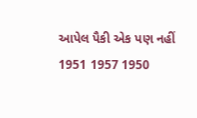આપેલ પૈકી એક પણ નહીં 1951 1957 1950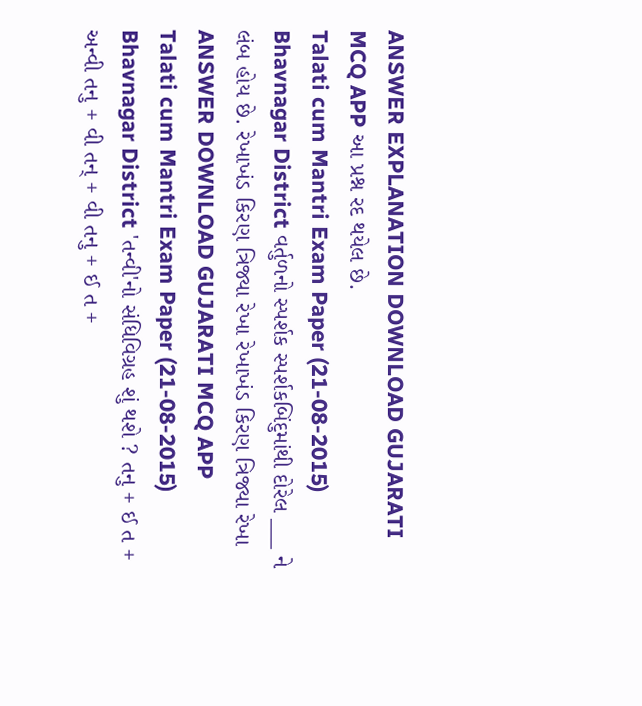ANSWER EXPLANATION DOWNLOAD GUJARATI MCQ APP આ પ્રશ્ન રદ થયેલ છે.
Talati cum Mantri Exam Paper (21-08-2015) Bhavnagar District વર્તુળનો સ્પર્શક સ્પર્શકબિંદુમાંથી દોરેલ ___ ને લંબ હોય છે. રેખાખંડ કિરણ ત્રિજ્યા રેખા રેખાખંડ કિરણ ત્રિજ્યા રેખા ANSWER DOWNLOAD GUJARATI MCQ APP
Talati cum Mantri Exam Paper (21-08-2015) Bhavnagar District 'તન્વી'નો સંધિવિગ્રહ શું થશે ? તનુ + ઈ ત + અન્વી તનુ + વી તન્ + વી તનુ + ઈ ત +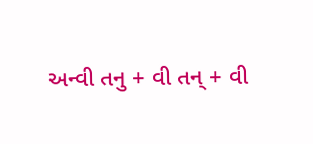અન્વી તનુ + વી તન્ + વી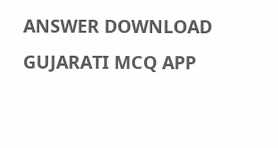ANSWER DOWNLOAD GUJARATI MCQ APP